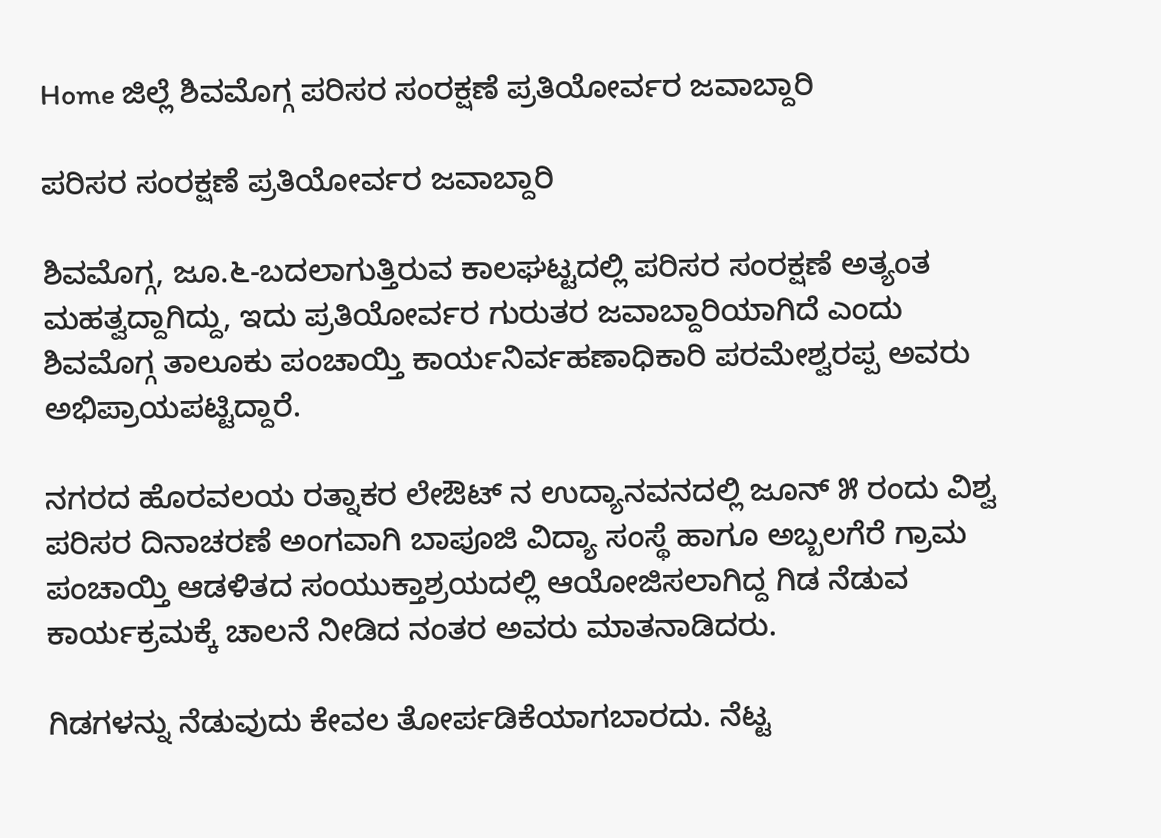Home ಜಿಲ್ಲೆ ಶಿವಮೊಗ್ಗ ಪರಿಸರ ಸಂರಕ್ಷಣೆ ಪ್ರತಿಯೋರ್ವರ ಜವಾಬ್ದಾರಿ

ಪರಿಸರ ಸಂರಕ್ಷಣೆ ಪ್ರತಿಯೋರ್ವರ ಜವಾಬ್ದಾರಿ

ಶಿವಮೊಗ್ಗ, ಜೂ.೬-ಬದಲಾಗುತ್ತಿರುವ ಕಾಲಘಟ್ಟದಲ್ಲಿ ಪರಿಸರ ಸಂರಕ್ಷಣೆ ಅತ್ಯಂತ ಮಹತ್ವದ್ದಾಗಿದ್ದು, ಇದು ಪ್ರತಿಯೋರ್ವರ ಗುರುತರ ಜವಾಬ್ದಾರಿಯಾಗಿದೆ ಎಂದು ಶಿವಮೊಗ್ಗ ತಾಲೂಕು ಪಂಚಾಯ್ತಿ ಕಾರ್ಯನಿರ್ವಹಣಾಧಿಕಾರಿ ಪರಮೇಶ್ವರಪ್ಪ ಅವರು ಅಭಿಪ್ರಾಯಪಟ್ಟಿದ್ದಾರೆ.

ನಗರದ ಹೊರವಲಯ ರತ್ನಾಕರ ಲೇಔಟ್ ನ ಉದ್ಯಾನವನದಲ್ಲಿ ಜೂನ್ ೫ ರಂದು ವಿಶ್ವ ಪರಿಸರ ದಿನಾಚರಣೆ ಅಂಗವಾಗಿ ಬಾಪೂಜಿ ವಿದ್ಯಾ ಸಂಸ್ಥೆ ಹಾಗೂ ಅಬ್ಬಲಗೆರೆ ಗ್ರಾಮ ಪಂಚಾಯ್ತಿ ಆಡಳಿತದ ಸಂಯುಕ್ತಾಶ್ರಯದಲ್ಲಿ ಆಯೋಜಿಸಲಾಗಿದ್ದ ಗಿಡ ನೆಡುವ ಕಾರ್ಯಕ್ರಮಕ್ಕೆ ಚಾಲನೆ ನೀಡಿದ ನಂತರ ಅವರು ಮಾತನಾಡಿದರು.

ಗಿಡಗಳನ್ನು ನೆಡುವುದು ಕೇವಲ ತೋರ್ಪಡಿಕೆಯಾಗಬಾರದು. ನೆಟ್ಟ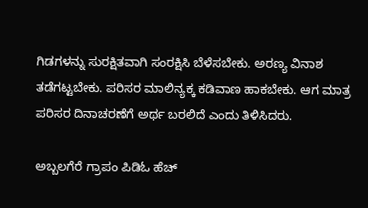ಗಿಡಗಳನ್ನು ಸುರಕ್ಷಿತವಾಗಿ ಸಂರಕ್ಷಿಸಿ ಬೆಳೆಸಬೇಕು. ಅರಣ್ಯ ವಿನಾಶ ತಡೆಗಟ್ಟಬೇಕು. ಪರಿಸರ ಮಾಲಿನ್ಯಕ್ಕ ಕಡಿವಾಣ ಹಾಕಬೇಕು. ಆಗ ಮಾತ್ರ ಪರಿಸರ ದಿನಾಚರಣೆಗೆ ಅರ್ಥ ಬರಲಿದೆ ಎಂದು ತಿಳಿಸಿದರು.

ಅಬ್ಬಲಗೆರೆ ಗ್ರಾಪಂ ಪಿಡಿಓ ಹೆಚ್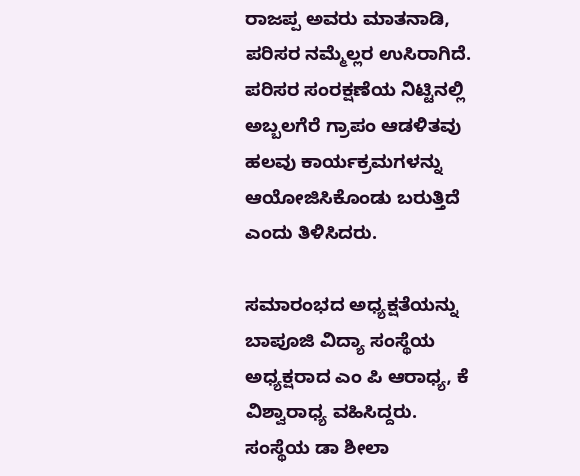ರಾಜಪ್ಪ ಅವರು ಮಾತನಾಡಿ, ಪರಿಸರ ನಮ್ಮೆಲ್ಲರ ಉಸಿರಾಗಿದೆ. ಪರಿಸರ ಸಂರಕ್ಷಣೆಯ ನಿಟ್ಟಿನಲ್ಲಿ ಅಬ್ಬಲಗೆರೆ ಗ್ರಾಪಂ ಆಡಳಿತವು ಹಲವು ಕಾರ್ಯಕ್ರಮಗಳನ್ನು ಆಯೋಜಿಸಿಕೊಂಡು ಬರುತ್ತಿದೆ ಎಂದು ತಿಳಿಸಿದರು.

ಸಮಾರಂಭದ ಅಧ್ಯಕ್ಷತೆಯನ್ನು ಬಾಪೂಜಿ ವಿದ್ಯಾ ಸಂಸ್ಥೆಯ ಅಧ್ಯಕ್ಷರಾದ ಎಂ ಪಿ ಆರಾಧ್ಯ, ಕೆ ವಿಶ್ವಾರಾಧ್ಯ ವಹಿಸಿದ್ದರು. ಸಂಸ್ಥೆಯ ಡಾ ಶೀಲಾ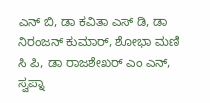ಎನ್ ಬಿ, ಡಾ ಕವಿತಾ ಎಸ್ ಡಿ, ಡಾ ನಿರಂಜನ್ ಕುಮಾರ್, ಶೋಭಾ ಮಣಿ ಸಿ ಪಿ, ಡಾ ರಾಜಶೇಖರ್ ಎಂ ಎನ್, ಸ್ವಪ್ನಾ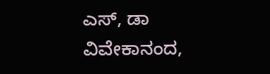ಎಸ್, ಡಾ ವಿವೇಕಾನಂದ,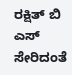ರಕ್ಷಿತ್ ಬಿ ಎಸ್ ಸೇರಿದಂತೆ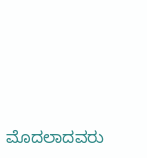ಮೊದಲಾದವರು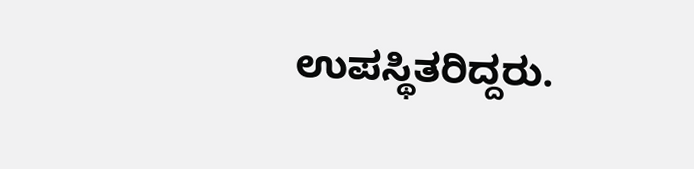ಉಪಸ್ಥಿತರಿದ್ದರು.